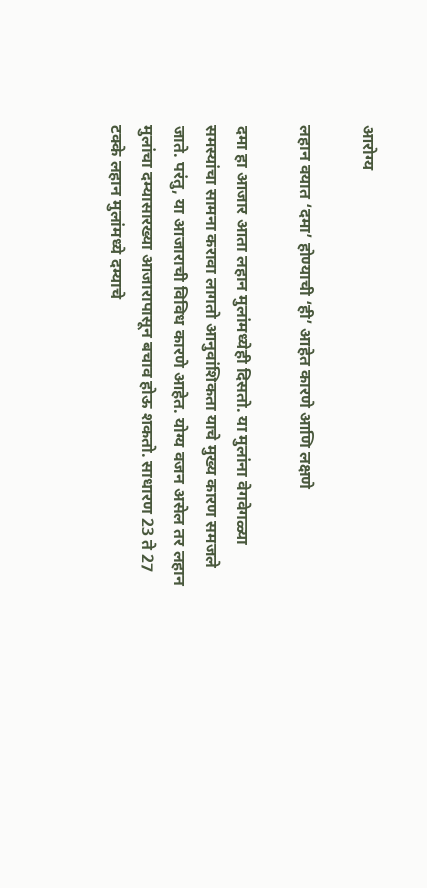आरोग्य

लहान वयात ‘दमा’ होण्याची ‘ही’ आहेत कारणे आणि लक्षणे

दमा हा आजार आता लहान मुलांमध्येही दिसतो. या मुलांना वेगवेगळ्या समस्यांचा सामना करावा लागतो आनुवांशिकता याचे मुख्य कारण समजले जाते. परंतु, या आजाराची विविध कारणे आहेत. योग्य वजन असेल तर लहान मुलांचा दम्यासारख्या आजारापासून बचाव होऊ शकतो. साधारण 23 ते 27 टक्के लहान मुलांमध्ये दम्याचे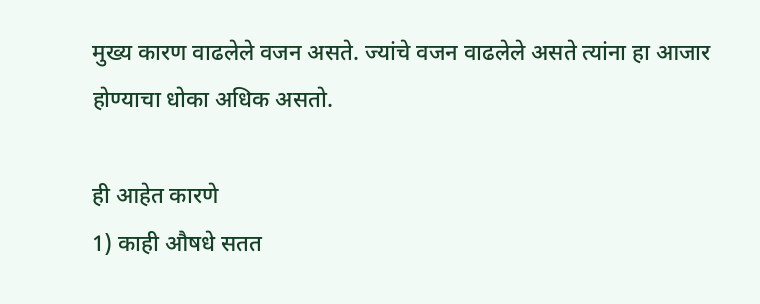मुख्य कारण वाढलेले वजन असते. ज्यांचे वजन वाढलेले असते त्यांना हा आजार होण्याचा धोका अधिक असतो.

ही आहेत कारणे
1) काही औषधे सतत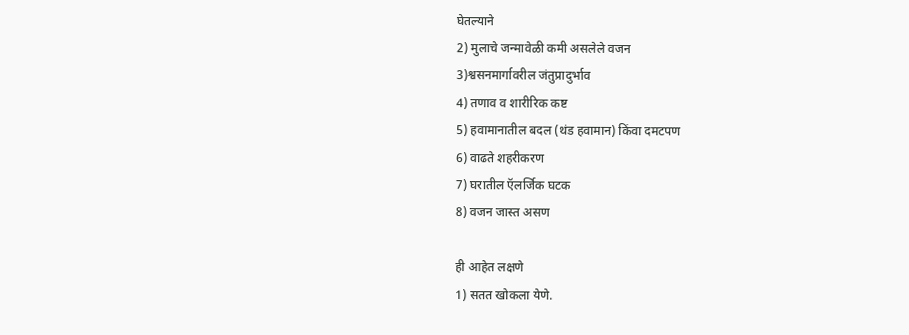घेतल्याने
2) मुलाचे जन्मावेळी कमी असलेले वजन
3)श्वसनमार्गावरील जंतुप्रादुर्भाव
4) तणाव व शारीरिक कष्ट
5) हवामानातील बदल (थंड हवामान) किंवा दमटपण
6) वाढते शहरीकरण
7) घरातील ऍलर्जिक घटक
8) वजन जास्त असण

ही आहेत लक्षणे
1) सतत खोकला येणे.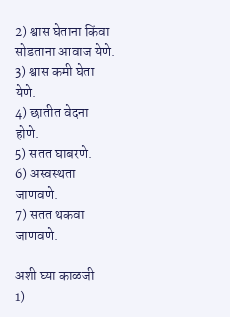2) श्वास घेताना किंवा सोडताना आवाज येणे.
3) श्वास कमी घेता येणे.
4) छातीत वेदना होणे.
5) सतत घाबरणे.
6) अस्वस्थता जाणवणे.
7) सतत थकवा जाणवणे.

अशी घ्या काळजी
1)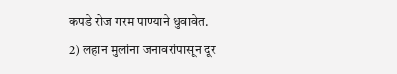कपडे रोज गरम पाण्याने धुवावेत.
2) लहान मुलांना जनावरांपासून दूर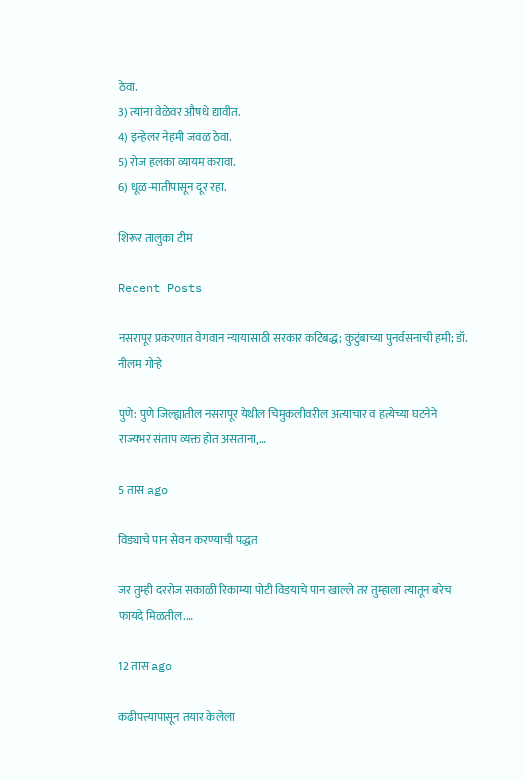ठेवा.
3) त्यांना वेळेवर औषधे द्यावीत.
4) इन्हेलर नेहमी जवळ ठेवा.
5) रोज हलका व्यायम करावा.
6) धूळ-मातीपासून दूर रहा.

शिरूर तालुका टीम

Recent Posts

नसरापूर प्रकरणात वेगवान न्यायासाठी सरकार कटिबद्ध; कुटुंबाच्या पुनर्वसनाची हमी; डॉ. नीलम गोऱ्हे

पुणे: पुणे जिल्ह्यातील नसरापूर येथील चिमुकलीवरील अत्याचार व हत्येच्या घटनेने राज्यभर संताप व्यक्त होत असताना,…

5 तास ago

विड्याचे पान सेवन करण्याची पद्धत

जर तुम्ही दररोज सकाळी रिकाम्या पोटी विडयाचे पान खाल्ले तर तुम्हाला त्यातून बरेच फायदे मिळतील.…

12 तास ago

कढीपत्त्यापासून तयार केलेला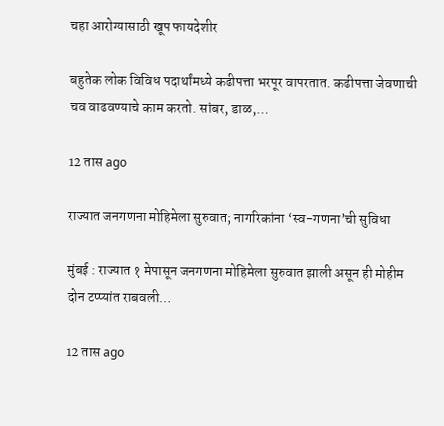चहा आरोग्यासाठी खूप फायदेशीर

बहुतेक लोक विविध पदार्थांमध्ये कढीपत्ता भरपूर वापरतात. कढीपत्ता जेवणाची चव वाढवण्याचे काम करतो. सांबर, डाळ,…

12 तास ago

राज्यात जनगणना मोहिमेला सुरुवात; नागरिकांना ‘स्व-गणना’ची सुविधा

मुंबई : राज्यात १ मेपासून जनगणना मोहिमेला सुरुवात झाली असून ही मोहीम दोन टप्प्यांत राबवली…

12 तास ago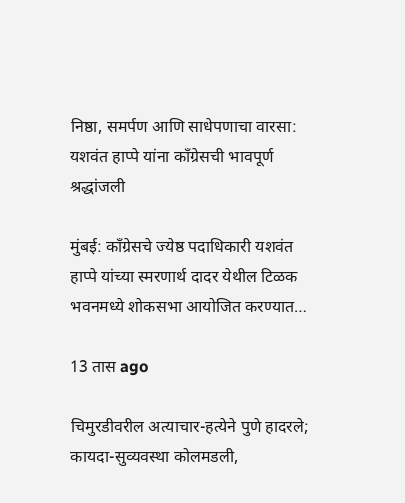निष्ठा, समर्पण आणि साधेपणाचा वारसा: यशवंत हाप्पे यांना काँग्रेसची भावपूर्ण श्रद्धांजली

मुंबई: काँग्रेसचे ज्येष्ठ पदाधिकारी यशवंत हाप्पे यांच्या स्मरणार्थ दादर येथील टिळक भवनमध्ये शोकसभा आयोजित करण्यात…

13 तास ago

चिमुरडीवरील अत्याचार-हत्येने पुणे हादरले; कायदा-सुव्यवस्था कोलमडली,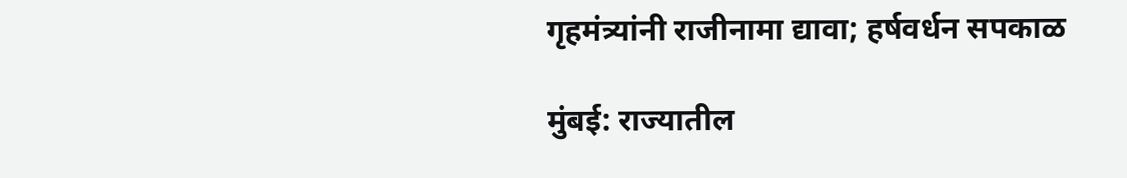गृहमंत्र्यांनी राजीनामा द्यावा; हर्षवर्धन सपकाळ

मुंबई: राज्यातील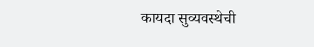कायदा सुव्यवस्थेची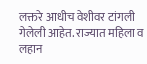लक्तरे आधीच वेशीवर टांगली गेलेली आहेत. राज्यात महिला व लहान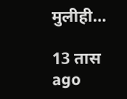मुलीही…

13 तास ago